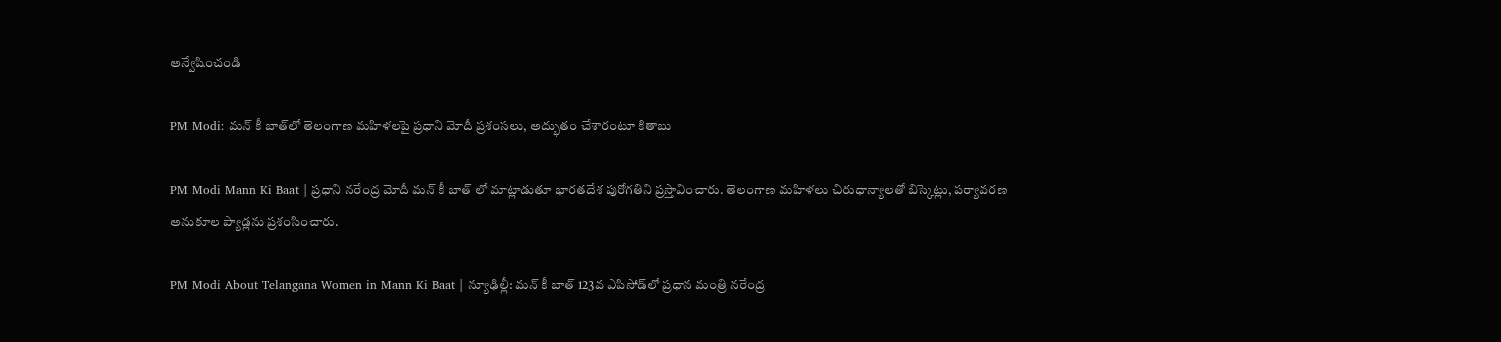అన్వేషించండి

PM Modi: మన్ కీ బాత్‌లో తెలంగాణ మహిళలపై ప్రధాని మోదీ ప్రశంసలు, అద్భుతం చేశారంటూ కితాబు

PM Modi Mann Ki Baat | ప్రధాని నరేంద్ర మోదీ మన్ కీ బాత్ లో మాట్లాడుతూ భారతదేశ పురోగతిని ప్రస్తావించారు. తెలంగాణ మహిళలు చిరుధాన్యాలతో బిస్కెట్లు, పర్యావరణ అనుకూల ప్యాడ్లను ప్రశంసించారు.

PM Modi About Telangana Women in Mann Ki Baat | న్యూఢిల్లీ: మన్‌ కీ బాత్ 123వ ఎపిసోడ్‌లో ప్రధాన మంత్రి నరేంద్ర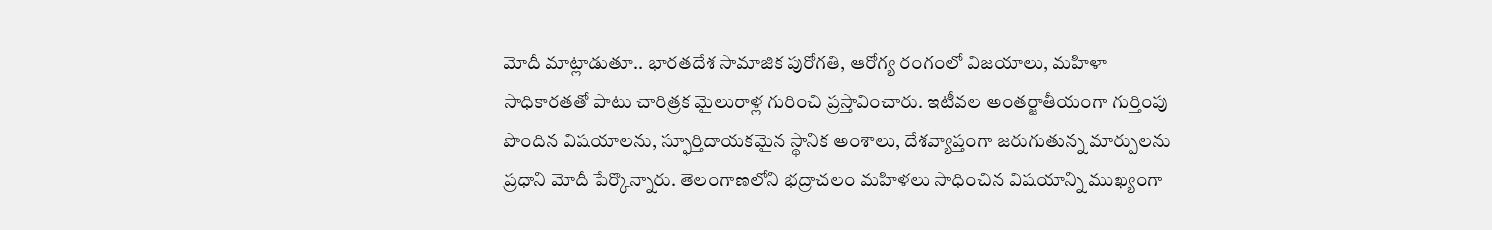మోదీ మాట్లాడుతూ.. భారతదేశ సామాజిక పురోగతి, ఆరోగ్య రంగంలో విజయాలు, మహిళా సాధికారతతో పాటు చారిత్రక మైలురాళ్ల గురించి ప్రస్తావించారు. ఇటీవల అంతర్జాతీయంగా గుర్తింపు పొందిన విషయాలను, స్ఫూర్తిదాయకమైన స్థానిక అంశాలు, దేశవ్యాప్తంగా జరుగుతున్న మార్పులను ప్రధాని మోదీ పేర్కొన్నారు. తెలంగాణలోని భద్రాచలం మహిళలు సాధించిన విషయాన్ని ముఖ్యంగా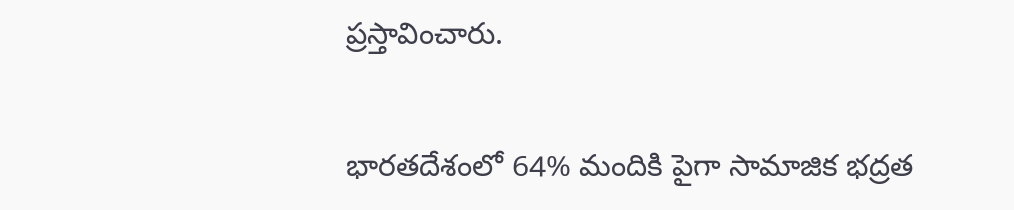ప్రస్తావించారు.

భారతదేశంలో 64% మందికి పైగా సామాజిక భద్రత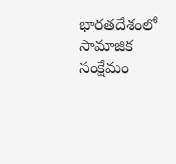భారతదేశంలో సామాజిక సంక్షేమం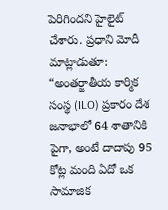పెరిగిందని హైలైట్ చేశారు. ప్రధాని మోదీ మాట్లాడుతూ: “అంతర్జాతీయ కార్మిక సంస్థ (ILO) ప్రకారం దేశ జనాభాలో 64 శాతానికి పైగా, అంటే దాదాపు 95 కోట్ల మంది ఏదో ఒక సామాజిక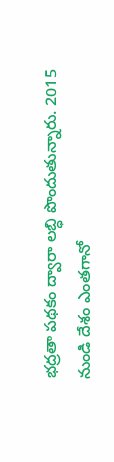భద్రతా పథకం ద్వారా లబ్ధి పొందుతున్నారు. 2015 నుండి దేశం ఎంతగానో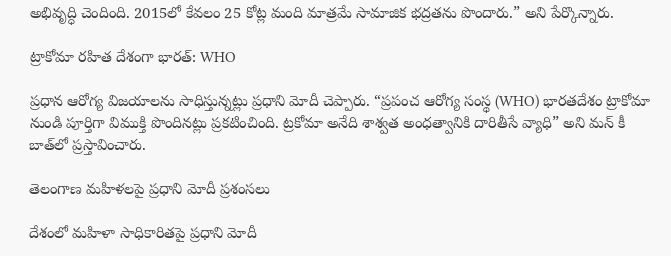అభివృద్ధి చెందింది. 2015లో కేవలం 25 కోట్ల మంది మాత్రమే సామాజిక భద్రతను పొందారు.” అని పేర్కొన్నారు.

ట్రాకోమా రహిత దేశంగా భారత్: WHO

ప్రధాన ఆరోగ్య విజయాలను సాధిస్తున్నట్లు ప్రధాని మోదీ చెప్పారు. “ప్రపంచ ఆరోగ్య సంస్థ (WHO) భారతదేశం ట్రాకోమా నుండి పూర్తిగా విముక్తి పొందినట్లు ప్రకటించింది. ట్రకోమా అనేది శాశ్వత అంధత్వానికి దారితీసే వ్యాధి” అని మన్ కీ బాత్‌లో ప్రస్తావించారు.

తెలంగాణ మహిళలపై ప్రధాని మోదీ ప్రశంసలు

దేశంలో మహిళా సాధికారితపై ప్రధాని మోదీ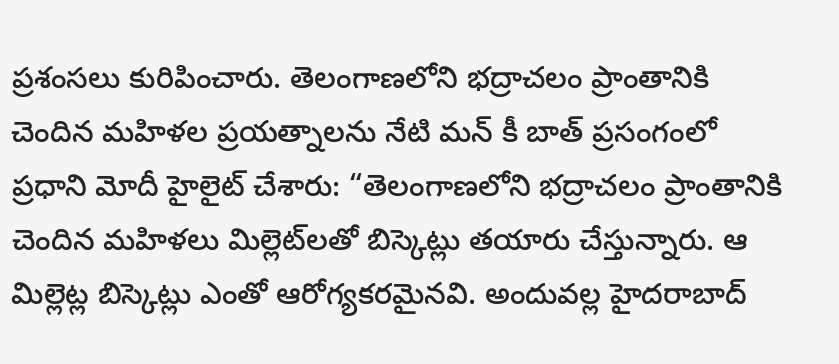ప్రశంసలు కురిపించారు. తెలంగాణలోని భద్రాచలం ప్రాంతానికి చెందిన మహిళల ప్రయత్నాలను నేటి మన్ కీ బాత్ ప్రసంగంలో ప్రధాని మోదీ హైలైట్ చేశారు: “తెలంగాణలోని భద్రాచలం ప్రాంతానికి చెందిన మహిళలు మిల్లెట్‌లతో బిస్కెట్లు తయారు చేస్తున్నారు. ఆ మిల్లెట్ల బిస్కెట్లు ఎంతో ఆరోగ్యకరమైనవి. అందువల్ల హైదరాబాద్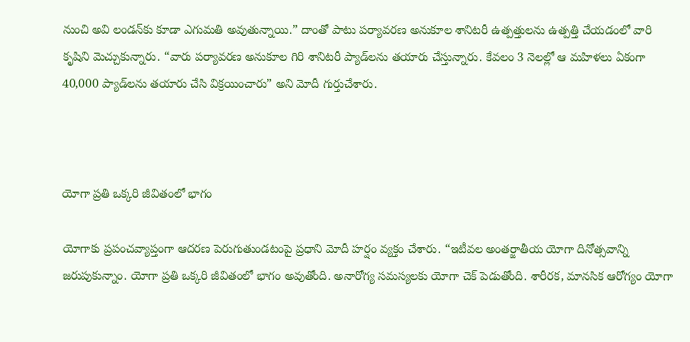నుంచి అవి లండన్‌కు కూడా ఎగుమతి అవుతున్నాయి.” దాంతో పాటు పర్యావరణ అనుకూల శానిటరీ ఉత్పత్తులను ఉత్పత్తి చేయడంలో వారి కృషిని మెచ్చుకున్నారు. “వారు పర్యావరణ అనుకూల గిరి శానిటరీ ప్యాడ్‌లను తయారు చేస్తున్నారు. కేవలం 3 నెలల్లో ఆ మహిళలు ఏకంగా 40,000 ప్యాడ్‌లను తయారు చేసి విక్రయించారు” అని మోదీ గుర్తుచేశారు.



యోగా ప్రతి ఒక్కరి జీవితంలో భాగం

యోగాకు ప్రపంచవ్యాప్తంగా ఆదరణ పెరుగుతుండటంపై ప్రధాని మోదీ హర్షం వ్యక్తం చేశారు. “ఇటీవల అంతర్జాతీయ యోగా దినోత్సవాన్ని జరుపుకున్నాం. యోగా ప్రతి ఒక్కరి జీవితంలో భాగం అవుతోంది. అనారోగ్య సమస్యలకు యోగా చెక్ పెడుతోంది. శారీరక, మానసిక ఆరోగ్యం యోగా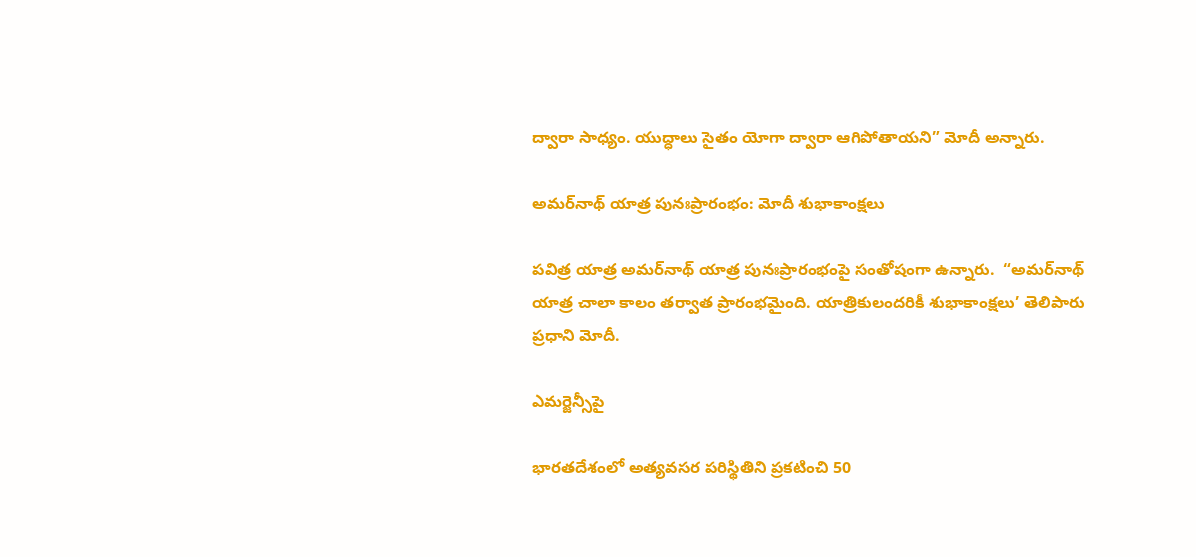ద్వారా సాధ్యం. యుద్ధాలు సైతం యోగా ద్వారా ఆగిపోతాయని” మోదీ అన్నారు.

అమర్‌నాథ్ యాత్ర పునఃప్రారంభం: మోదీ శుభాకాంక్షలు

పవిత్ర యాత్ర అమర్‌నాథ్ యాత్ర పునఃప్రారంభంపై సంతోషంగా ఉన్నారు.  “అమర్‌నాథ్ యాత్ర చాలా కాలం తర్వాత ప్రారంభమైంది. యాత్రికులందరికీ శుభాకాంక్షలు’ తెలిపారు ప్రధాని మోదీ.

ఎమర్జెన్సీపై

భారతదేశంలో అత్యవసర పరిస్థితిని ప్రకటించి 50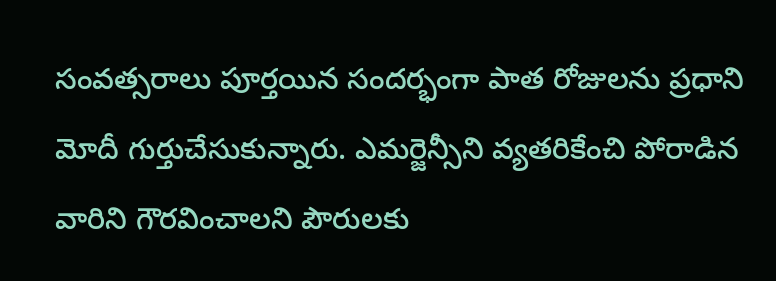సంవత్సరాలు పూర్తయిన సందర్భంగా పాత రోజులను ప్రధాని మోదీ గుర్తుచేసుకున్నారు. ఎమర్జెన్సీని వ్యతరికేంచి పోరాడిన వారిని గౌరవించాలని పౌరులకు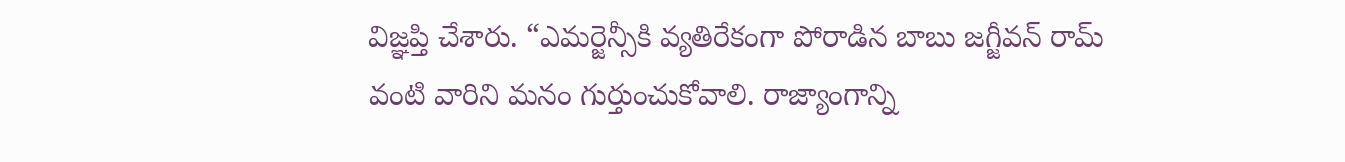విజ్ఞప్తి చేశారు. “ఎమర్జెన్సీకి వ్యతిరేకంగా పోరాడిన బాబు జగ్జీవన్ రామ్ వంటి వారిని మనం గుర్తుంచుకోవాలి. రాజ్యాంగాన్ని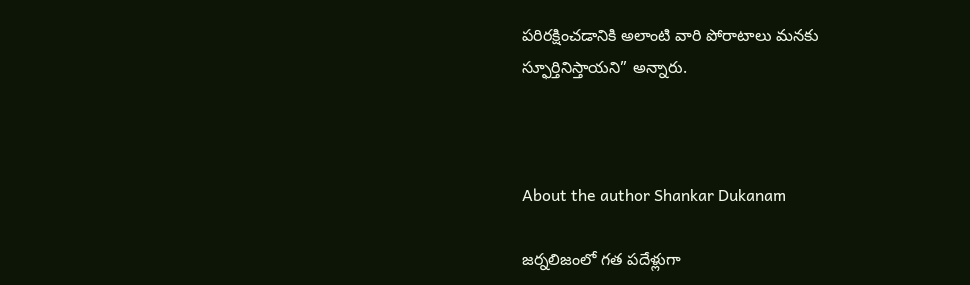పరిరక్షించడానికి అలాంటి వారి పోరాటాలు మనకు స్ఫూర్తినిస్తాయని” అన్నారు.



About the author Shankar Dukanam

జర్నలిజంలో గత పదేళ్లుగా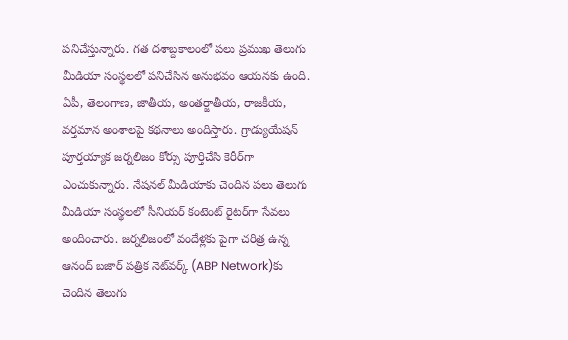పనిచేస్తున్నారు. గత దశాబ్దకాలంలో పలు ప్రముఖ తెలుగు మీడియా సంస్థలలో పనిచేసిన అనుభవం ఆయనకు ఉంది. ఏపీ, తెలంగాణ, జాతీయ, అంతర్జాతీయ, రాజకీయ, వర్తమాన అంశాలపై కథనాలు అందిస్తారు. గ్రాడ్యుయేషన్ పూర్తయ్యాక జర్నలిజం కోర్సు పూర్తిచేసి కెరీర్‌గా ఎంచుకున్నారు. నేషనల్ మీడియాకు చెందిన పలు తెలుగు మీడియా సంస్థలలో సీనియర్ కంటెంట్ రైటర్‌గా సేవలు అందించారు. జర్నలిజంలో వందేళ్లకు పైగా చరిత్ర ఉన్న ఆనంద్ బజార్ పత్రిక నెట్‌వర్క్ (ABP Network)కు చెందిన తెలుగు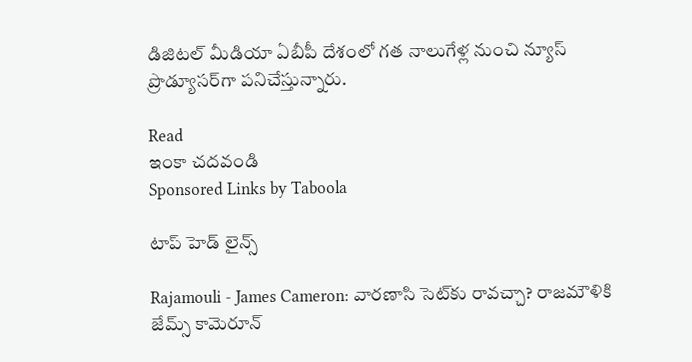డిజిటల్ మీడియా ఏబీపీ దేశంలో గత నాలుగేళ్ల నుంచి న్యూస్ ప్రొడ్యూసర్‌గా పనిచేస్తున్నారు.

Read
ఇంకా చదవండి
Sponsored Links by Taboola

టాప్ హెడ్ లైన్స్

Rajamouli - James Cameron: వారణాసి సెట్‌కు రావచ్చా? రాజమౌళికి జేమ్స్ కామెరూన్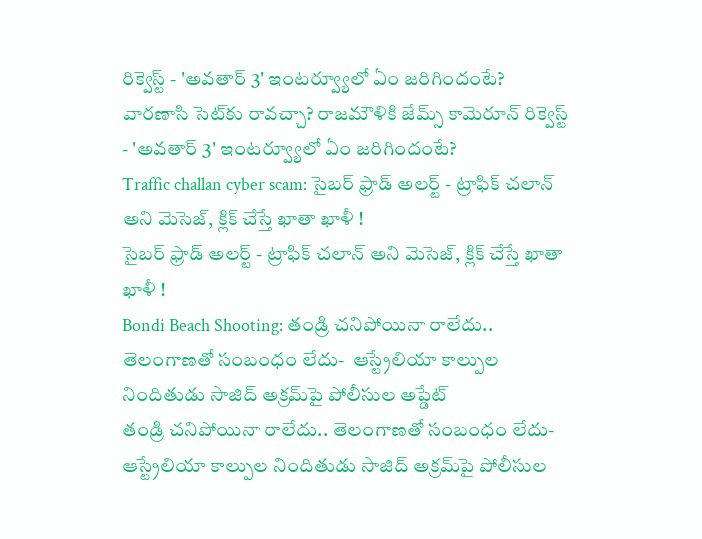రిక్వెస్ట్ - 'అవతార్ 3' ఇంటర్వ్యూలో ఏం జరిగిందంటే?
వారణాసి సెట్‌కు రావచ్చా? రాజమౌళికి జేమ్స్ కామెరూన్ రిక్వెస్ట్ - 'అవతార్ 3' ఇంటర్వ్యూలో ఏం జరిగిందంటే?
Traffic challan cyber scam: సైబర్ ఫ్రాడ్ అలర్ట్ - ట్రాఫిక్ చలాన్ అని మెసెజ్, క్లిక్ చేస్తే ఖాతా ఖాళీ !
సైబర్ ఫ్రాడ్ అలర్ట్ - ట్రాఫిక్ చలాన్ అని మెసెజ్, క్లిక్ చేస్తే ఖాతా ఖాళీ !
Bondi Beach Shooting: తండ్రి చనిపోయినా రాలేదు.. తెలంగాణతో సంబంధం లేదు-  ఆస్ట్రేలియా కాల్పుల నిందితుడు సాజిద్ అక్రమ్‌పై పోలీసుల అప్డేట్‌
తండ్రి చనిపోయినా రాలేదు.. తెలంగాణతో సంబంధం లేదు-  ఆస్ట్రేలియా కాల్పుల నిందితుడు సాజిద్ అక్రమ్‌పై పోలీసుల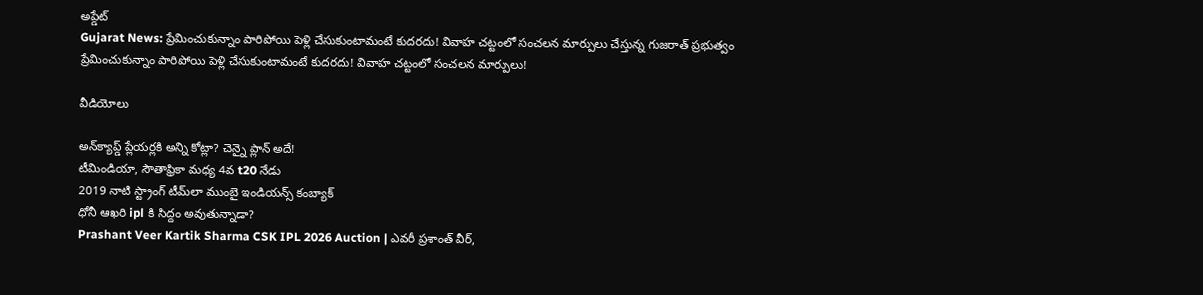అప్డేట్‌
Gujarat News: ప్రేమించుకున్నాం పారిపోయి పెళ్లి చేసుకుంటామంటే కుదరదు! వివాహ చట్టంలో సంచలన మార్పులు చేస్తున్న గుజరాత్‌ ప్రభుత్వం
ప్రేమించుకున్నాం పారిపోయి పెళ్లి చేసుకుంటామంటే కుదరదు! వివాహ చట్టంలో సంచలన మార్పులు!

వీడియోలు

అన్‌క్యాప్డ్ ప్లేయర్లకి అన్ని కోట్లా? చెన్నై ప్లాన్ అదే!
టీమిండియా, సౌతాఫ్రికా మధ్య 4వ t20 నేడు
2019 నాటి స్ట్రాంగ్ టీమ్‌లా ముంబై ఇండియన్స్ కంబ్యాక్
ధోనీ ఆఖరి ipl కి సిద్దం అవుతున్నాడా?
Prashant Veer Kartik Sharma CSK IPL 2026 Auction | ఎవరీ ప్రశాంత్ వీర్,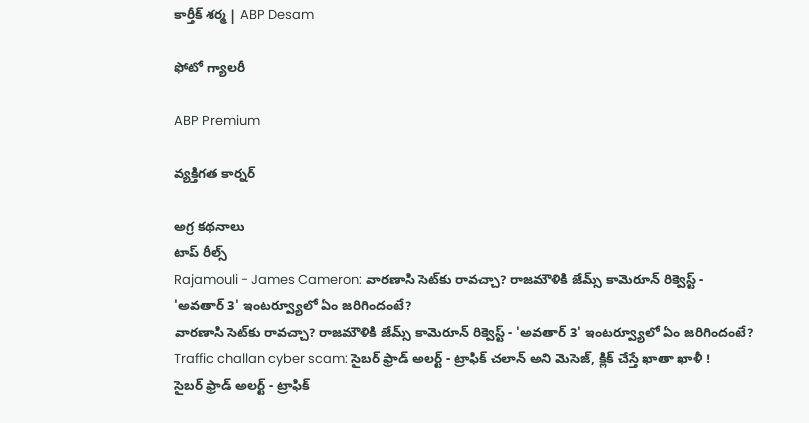కార్తీక్ శర్మ | ABP Desam

ఫోటో గ్యాలరీ

ABP Premium

వ్యక్తిగత కార్నర్

అగ్ర కథనాలు
టాప్ రీల్స్
Rajamouli - James Cameron: వారణాసి సెట్‌కు రావచ్చా? రాజమౌళికి జేమ్స్ కామెరూన్ రిక్వెస్ట్ - 'అవతార్ 3' ఇంటర్వ్యూలో ఏం జరిగిందంటే?
వారణాసి సెట్‌కు రావచ్చా? రాజమౌళికి జేమ్స్ కామెరూన్ రిక్వెస్ట్ - 'అవతార్ 3' ఇంటర్వ్యూలో ఏం జరిగిందంటే?
Traffic challan cyber scam: సైబర్ ఫ్రాడ్ అలర్ట్ - ట్రాఫిక్ చలాన్ అని మెసెజ్, క్లిక్ చేస్తే ఖాతా ఖాళీ !
సైబర్ ఫ్రాడ్ అలర్ట్ - ట్రాఫిక్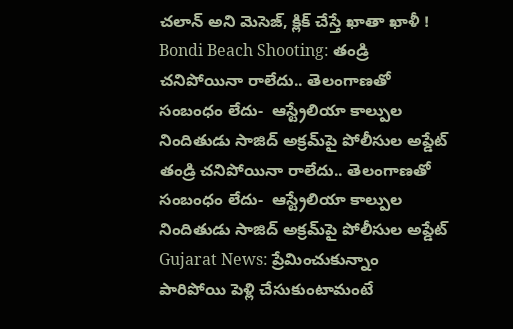చలాన్ అని మెసెజ్, క్లిక్ చేస్తే ఖాతా ఖాళీ !
Bondi Beach Shooting: తండ్రి చనిపోయినా రాలేదు.. తెలంగాణతో సంబంధం లేదు-  ఆస్ట్రేలియా కాల్పుల నిందితుడు సాజిద్ అక్రమ్‌పై పోలీసుల అప్డేట్‌
తండ్రి చనిపోయినా రాలేదు.. తెలంగాణతో సంబంధం లేదు-  ఆస్ట్రేలియా కాల్పుల నిందితుడు సాజిద్ అక్రమ్‌పై పోలీసుల అప్డేట్‌
Gujarat News: ప్రేమించుకున్నాం పారిపోయి పెళ్లి చేసుకుంటామంటే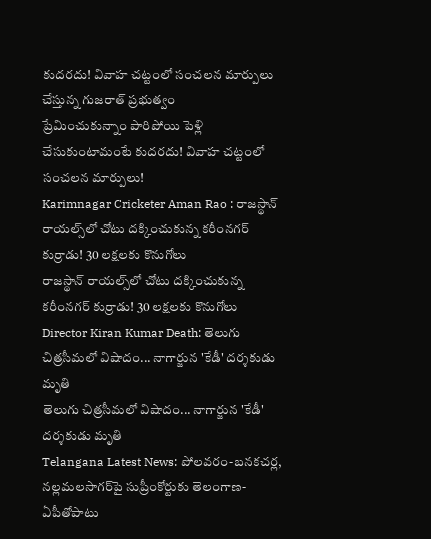కుదరదు! వివాహ చట్టంలో సంచలన మార్పులు చేస్తున్న గుజరాత్‌ ప్రభుత్వం
ప్రేమించుకున్నాం పారిపోయి పెళ్లి చేసుకుంటామంటే కుదరదు! వివాహ చట్టంలో సంచలన మార్పులు!
Karimnagar Cricketer Aman Rao : రాజస్థాన్ రాయల్స్‌లో చోటు దక్కించుకున్న కరీంనగర్‌ కుర్రాడు! 30 లక్షలకు కొనుగోలు
రాజస్థాన్ రాయల్స్‌లో చోటు దక్కించుకున్న కరీంనగర్‌ కుర్రాడు! 30 లక్షలకు కొనుగోలు
Director Kiran Kumar Death: తెలుగు చిత్రసీమలో విషాదం... నాగార్జున 'కేడీ' దర్శకుడు మృతి
తెలుగు చిత్రసీమలో విషాదం... నాగార్జున 'కేడీ' దర్శకుడు మృతి
Telangana Latest News: పోలవరం-బనకచర్ల, నల్లమలసాగర్‌పై సుప్రీంకోర్టుకు తెలంగాణ- ఏపీతోపాటు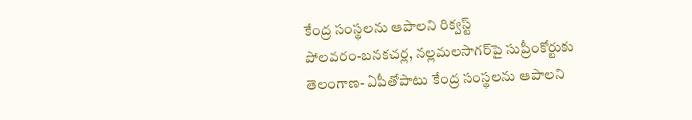కేంద్ర సంస్థలను ఆపాలని రిక్వస్ట్‌
పోలవరం-బనకచర్ల, నల్లమలసాగర్‌పై సుప్రీంకోర్టుకు తెలంగాణ- ఏపీతోపాటు కేంద్ర సంస్థలను ఆపాలని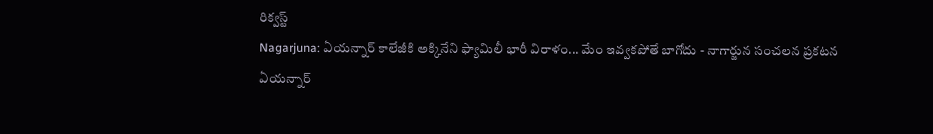రిక్వస్ట్‌
Nagarjuna: ఏయన్నార్ కాలేజీకి అక్కినేని ఫ్యామిలీ భారీ విరాళం... మేం ఇవ్వకపోతే బాగోదు - నాగార్జున సంచలన ప్రకటన
ఏయన్నార్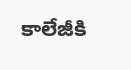కాలేజీకి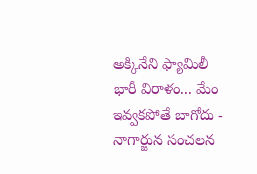అక్కినేని ఫ్యామిలీ భారీ విరాళం... మేం ఇవ్వకపోతే బాగోదు - నాగార్జున సంచలన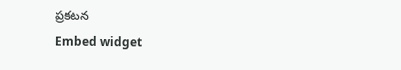ప్రకటన
Embed widget